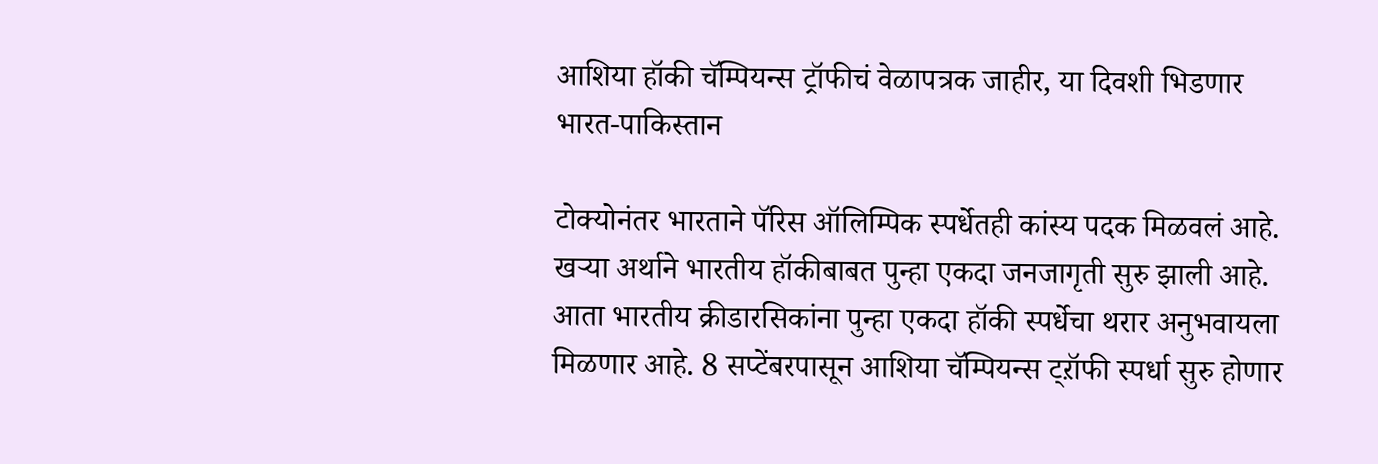आशिया हॉकी चॅम्पियन्स ट्रॉफीचं वेळापत्रक जाहीर, या दिवशी भिडणार भारत-पाकिस्तान

टोक्योनंतर भारताने पॅरिस ऑलिम्पिक स्पर्धेतही कांस्य पदक मिळवलं आहे. खऱ्या अर्थाने भारतीय हॉकीबाबत पुन्हा एकदा जनजागृती सुरु झाली आहे. आता भारतीय क्रीडारसिकांना पुन्हा एकदा हॉकी स्पर्धेचा थरार अनुभवायला मिळणार आहे. 8 सप्टेंबरपासून आशिया चॅम्पियन्स ट्ऱॉफी स्पर्धा सुरु होणार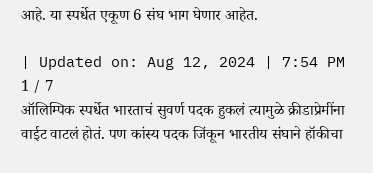आहे. या स्पर्धेत एकूण 6 संघ भाग घेणार आहेत.

| Updated on: Aug 12, 2024 | 7:54 PM
1 / 7
ऑलिम्पिक स्पर्धेत भारताचं सुवर्ण पदक हुकलं त्यामुळे क्रीडाप्रेमींना वाईट वाटलं होतं. पण कांस्य पदक जिंकून भारतीय संघाने हॉकीचा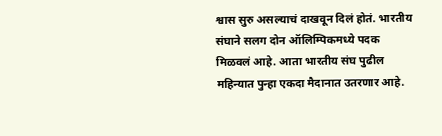श्वास सुरु असल्याचं दाखवून दिलं होतं. भारतीय संघाने सलग दोन ऑलिम्पिकमध्ये पदक मिळवलं आहे. आता भारतीय संघ पुढील महिन्यात पुन्हा एकदा मैदानात उतरणार आहे.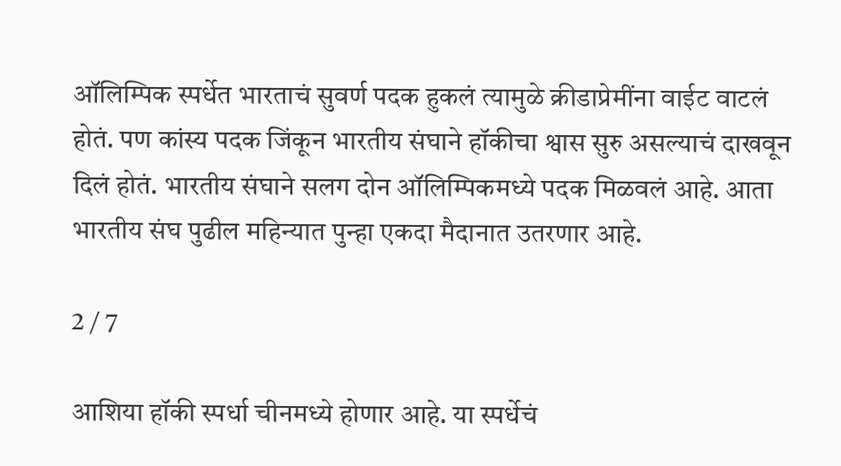ऑलिम्पिक स्पर्धेत भारताचं सुवर्ण पदक हुकलं त्यामुळे क्रीडाप्रेमींना वाईट वाटलं होतं. पण कांस्य पदक जिंकून भारतीय संघाने हॉकीचा श्वास सुरु असल्याचं दाखवून दिलं होतं. भारतीय संघाने सलग दोन ऑलिम्पिकमध्ये पदक मिळवलं आहे. आता भारतीय संघ पुढील महिन्यात पुन्हा एकदा मैदानात उतरणार आहे.

2 / 7

आशिया हॉकी स्पर्धा चीनमध्ये होणार आहे. या स्पर्धेचं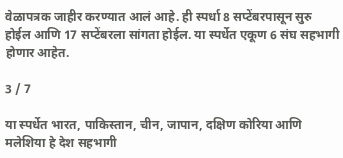वेळापत्रक जाहीर करण्यात आलं आहे. ही स्पर्धा 8 सप्टेंबरपासून सुरु होईल आणि 17 सप्टेंबरला सांगता होईल. या स्पर्धेत एकूण 6 संघ सहभागी होणार आहेत.

3 / 7

या स्पर्धेत भारत, पाकिस्तान, चीन, जापान, दक्षिण कोरिया आणि मलेशिया हे देश सहभागी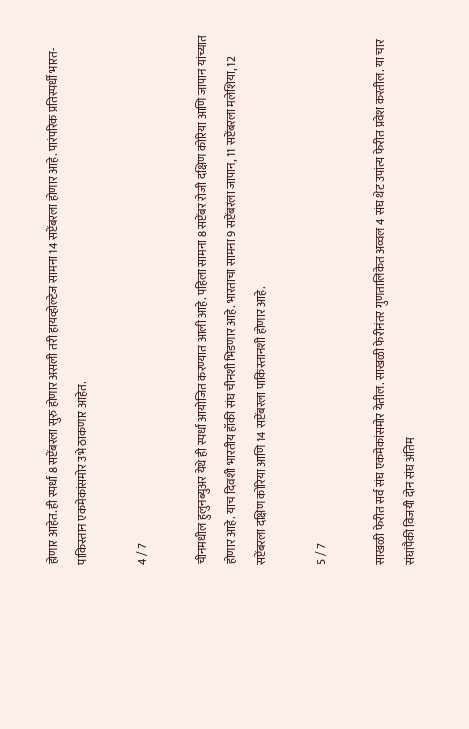होणार आहेत. ही स्पर्धा 8 सप्टेंबरला सुरु होणार असली तरी हायव्होल्टेज सामना 14 सप्टेंबरला होणार आहे. पारंपरिक प्रतिस्पर्धी भारत-पाकिस्तान एकमेकांसमोर उभे ठाकणार आहेत.

4 / 7

चीनमधील हुलुनब्युअर येथे ही स्पर्धा आयोजित करण्यात आली आहे. पहिला सामना 8 सप्टेंबर रोजी दक्षिण कोरिया आणि जापान यांच्यात होणार आहे. याच दिवशी भारतीय हॉकी संघ चीनशी भिडणार आहे. भारताचा सामना 9 सप्टेंबरला जापान, 11 सप्टेंबरला मलेशिया, 12 सप्टेंबरला दक्षिण कोरिया आणि 14 सप्टेंबरला पाकिस्तानशी होणार आहे.

5 / 7

साखळी फेरीत सर्व संघ एकमेकांसमोर येतील. साखळी फेरीनंतर गुणतालिकेत अव्वल 4 संघ थेट उपांत्य फेरीत प्रवेश करतील. या चार संघांपैकी विजयी दोन संघ अंतिम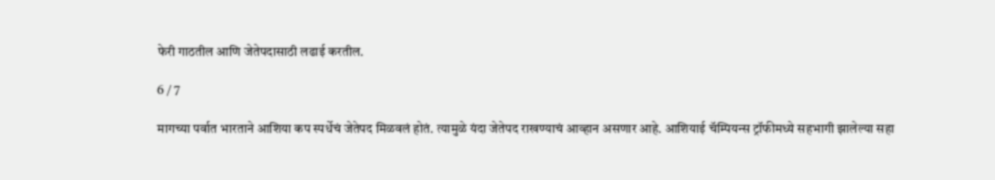फेरी गाठतील आणि जेतेपदासाठी लढाई करतील.

6 / 7

मागच्या पर्वात भारताने आशिया कप स्पर्धेचं जेतेपद मिळवलं होतं. त्यामुळे यंदा जेतेपद राखण्याचं आव्हान असणार आहे. आशियाई चॅम्पियन्स ट्रॉफीमध्ये सहभागी झालेल्या सहा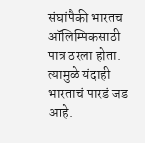संघांपैकी भारतच ऑलिम्पिकसाठी पात्र ठरला होता. त्यामुळे यंदाही भारताचं पारडं जड आहे.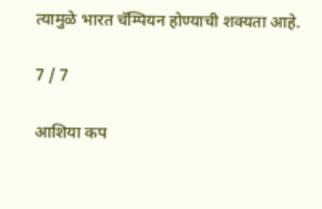त्यामुळे भारत चॅम्पियन होण्याची शक्यता आहे.

7 / 7

आशिया कप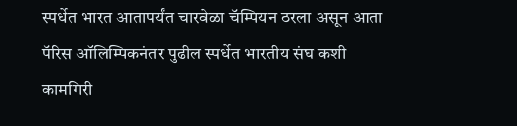स्पर्धेत भारत आतापर्यंत चारवेळा चॅम्पियन ठरला असून आता पॅरिस ऑलिम्पिकनंतर पुढील स्पर्धेत भारतीय संघ कशी कामगिरी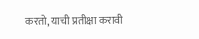करतो, याची प्रतीक्षा करावी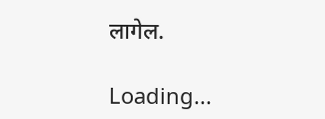लागेल.

Loading...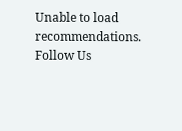Unable to load recommendations.
Follow Us